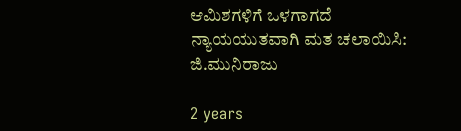ಆಮಿಶಗಳಿಗೆ ಒಳಗಾಗದೆ ನ್ಯಾಯಯುತವಾಗಿ ಮತ ಚಲಾಯಿಸಿ: ಜಿ.ಮುನಿರಾಜು

2 years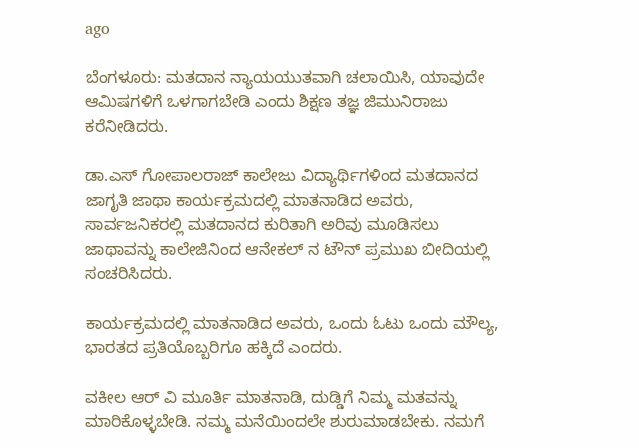ago

ಬೆಂಗಳೂರು: ಮತದಾನ ನ್ಯಾಯಯುತವಾಗಿ ಚಲಾಯಿಸಿ, ಯಾವುದೇ ಆಮಿಷಗಳಿಗೆ ಒಳಗಾಗಬೇಡಿ ಎಂದು ಶಿಕ್ಷಣ ತಜ್ಞ ಜಿಮುನಿರಾಜು ಕರೆನೀಡಿದರು.

ಡಾ.ಎಸ್ ಗೋಪಾಲರಾಜ್ ಕಾಲೇಜು ವಿದ್ಯಾರ್ಥಿಗಳಿಂದ ಮತದಾನದ ಜಾಗೃತಿ ಜಾಥಾ ಕಾರ್ಯಕ್ರಮದಲ್ಲಿ ಮಾತನಾಡಿದ ಅವರು, ಸಾರ್ವಜನಿಕರಲ್ಲಿ ಮತದಾನದ ಕುರಿತಾಗಿ ಅರಿವು ಮೂಡಿಸಲು ಜಾಥಾವನ್ನು ಕಾಲೇಜಿನಿಂದ ಆನೇಕಲ್ ನ ಟೌನ್ ಪ್ರಮುಖ ಬೀದಿಯಲ್ಲಿ ಸಂಚರಿಸಿದರು.

ಕಾರ್ಯಕ್ರಮದಲ್ಲಿ ಮಾತನಾಡಿದ ಅವರು, ಒಂದು ಓಟು ಒಂದು ಮೌಲ್ಯ, ಭಾರತದ ಪ್ರತಿಯೊಬ್ಬರಿಗೂ ಹಕ್ಕಿದೆ ಎಂದರು.

ವಕೀಲ ಆರ್ ವಿ ಮೂರ್ತಿ ಮಾತನಾಡಿ, ದುಡ್ಡಿಗೆ ನಿಮ್ಮ ಮತವನ್ನು ಮಾರಿಕೊಳ್ಳಬೇಡಿ. ನಮ್ಮ ಮನೆಯಿಂದಲೇ ಶುರುಮಾಡಬೇಕು. ನಮಗೆ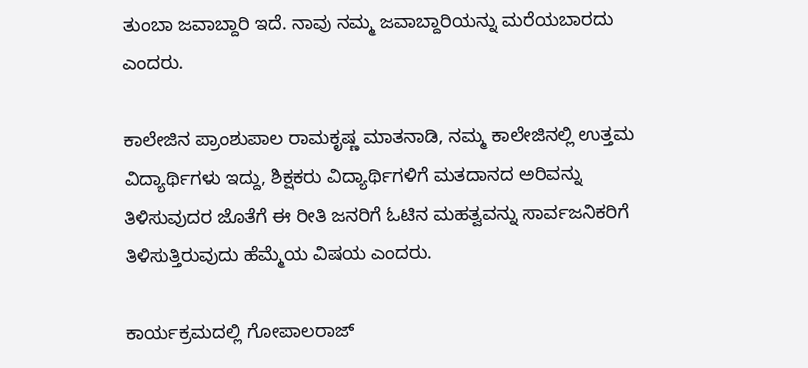ತುಂಬಾ ಜವಾಬ್ದಾರಿ ಇದೆ. ನಾವು ನಮ್ಮ ಜವಾಬ್ದಾರಿಯನ್ನು ಮರೆಯಬಾರದು ಎಂದರು.

ಕಾಲೇಜಿನ ಪ್ರಾಂಶುಪಾಲ ರಾಮಕೃಷ್ಣ ಮಾತನಾಡಿ, ನಮ್ಮ ಕಾಲೇಜಿನಲ್ಲಿ ಉತ್ತಮ ವಿದ್ಯಾರ್ಥಿಗಳು ಇದ್ದು, ಶಿಕ್ಷಕರು ವಿದ್ಯಾರ್ಥಿಗಳಿಗೆ ಮತದಾನದ ಅರಿವನ್ನು ತಿಳಿಸುವುದರ ಜೊತೆಗೆ ಈ ರೀತಿ ಜನರಿಗೆ ಓಟಿನ ಮಹತ್ವವನ್ನು ಸಾರ್ವಜನಿಕರಿಗೆ ತಿಳಿಸುತ್ತಿರುವುದು ಹೆಮ್ಮೆಯ ವಿಷಯ ಎಂದರು.

ಕಾರ್ಯಕ್ರಮದಲ್ಲಿ ಗೋಪಾಲರಾಜ್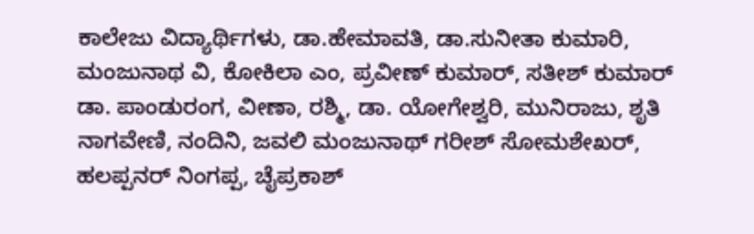ಕಾಲೇಜು ವಿದ್ಯಾರ್ಥಿಗಳು, ಡಾ.ಹೇಮಾವತಿ, ಡಾ.ಸುನೀತಾ ಕುಮಾರಿ, ಮಂಜುನಾಥ ವಿ, ಕೋಕಿಲಾ ಎಂ, ಪ್ರವೀಣ್ ಕುಮಾರ್, ಸತೀಶ್ ಕುಮಾರ್ ಡಾ. ಪಾಂಡುರಂಗ, ವೀಣಾ, ರಶ್ಮಿ, ಡಾ. ಯೋಗೇಶ್ವರಿ, ಮುನಿರಾಜು, ಶೃತಿ ನಾಗವೇಣಿ, ನಂದಿನಿ, ಜವಲಿ ಮಂಜುನಾಥ್ ಗರೀಶ್ ಸೋಮಶೇಖರ್, ಹಲಪ್ಪನರ್ ನಿಂಗಪ್ಪ, ಚೈಪ್ರಕಾಶ್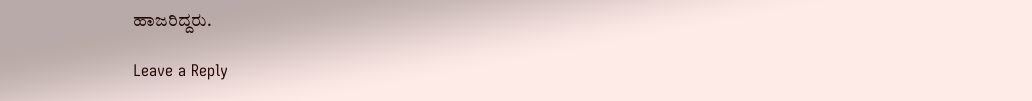ಹಾಜರಿದ್ದರು.

Leave a Reply